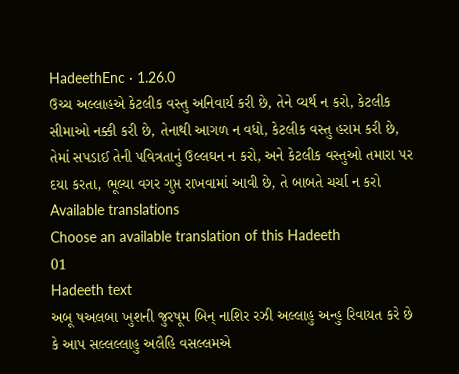HadeethEnc · 1.26.0
ઉચ્ચ અલ્લાહએ કેટલીક વસ્તુ અનિવાર્ય કરી છે, તેને વ્યર્થ ન કરો, કેટલીક સીમાઓ નક્કી કરી છે, તેનાથી આગળ ન વધો, કેટલીક વસ્તુ હરામ કરી છે, તેમાં સપડાઈ તેની પવિત્રતાનું ઉલ્લઘન ન કરો, અને કેટલીક વસ્તુઓ તમારા પર દયા કરતા, ભૂલ્યા વગર ગુપ્ત રાખવામાં આવી છે, તે બાબતે ચર્ચા ન કરો
Available translations
Choose an available translation of this Hadeeth
01
Hadeeth text
અબૂ ષઅલબા ખુશની જુરષૂમ બિન્ નાશિર રઝી અલ્લાહુ અન્હુ રિવાયત કરે છે કે આપ સલ્લલ્લાહુ અલૈહિ વસલ્લમએ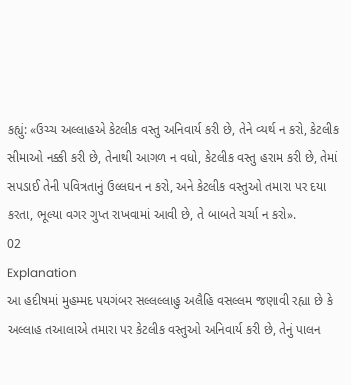કહ્યું: «ઉચ્ચ અલ્લાહએ કેટલીક વસ્તુ અનિવાર્ય કરી છે, તેને વ્યર્થ ન કરો, કેટલીક સીમાઓ નક્કી કરી છે, તેનાથી આગળ ન વધો, કેટલીક વસ્તુ હરામ કરી છે, તેમાં સપડાઈ તેની પવિત્રતાનું ઉલ્લઘન ન કરો, અને કેટલીક વસ્તુઓ તમારા પર દયા કરતા, ભૂલ્યા વગર ગુપ્ત રાખવામાં આવી છે, તે બાબતે ચર્ચા ન કરો».
02
Explanation
આ હદીષમાં મુહમ્મદ પયગંબર સલ્લલ્લાહુ અલૈહિ વસલ્લમ જણાવી રહ્યા છે કે અલ્લાહ તઆલાએ તમારા પર કેટલીક વસ્તુઓ અનિવાર્ય કરી છે, તેનું પાલન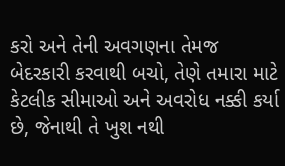કરો અને તેની અવગણના તેમજ બેદરકારી કરવાથી બચો, તેણે તમારા માટે કેટલીક સીમાઓ અને અવરોધ નક્કી કર્યા છે, જેનાથી તે ખુશ નથી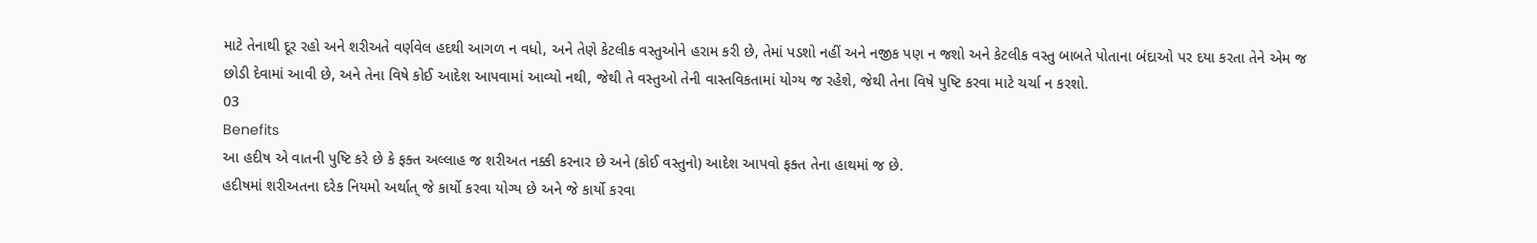માટે તેનાથી દૂર રહો અને શરીઅતે વર્ણવેલ હદથી આગળ ન વધો, અને તેણે કેટલીક વસ્તુઓને હરામ કરી છે, તેમાં પડશો નહીં અને નજીક પણ ન જશો અને કેટલીક વસ્તુ બાબતે પોતાના બંદાઓ પર દયા કરતા તેને એમ જ છોડી દેવામાં આવી છે, અને તેના વિષે કોઈ આદેશ આપવામાં આવ્યો નથી, જેથી તે વસ્તુઓ તેની વાસ્તવિકતામાં યોગ્ય જ રહેશે, જેથી તેના વિષે પુષ્ટિ કરવા માટે ચર્ચા ન કરશો.
03
Benefits
આ હદીષ એ વાતની પુષ્ટિ કરે છે કે ફક્ત અલ્લાહ જ શરીઅત નક્કી કરનાર છે અને (કોઈ વસ્તુનો) આદેશ આપવો ફક્ત તેના હાથમાં જ છે.
હદીષમાં શરીઅતના દરેક નિયમો અર્થાત્ જે કાર્યો કરવા યોગ્ય છે અને જે કાર્યો કરવા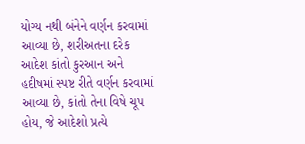યોગ્ય નથી બંનેને વર્ણન કરવામાં આવ્યા છે, શરીઅતના દરેક આદેશ કાંતો કુરઆન અને હદીષમાં સ્પષ્ટ રીતે વર્ણન કરવામાં આવ્યા છે, કાંતો તેના વિષે ચૂપ હોય, જે આદેશો પ્રત્યે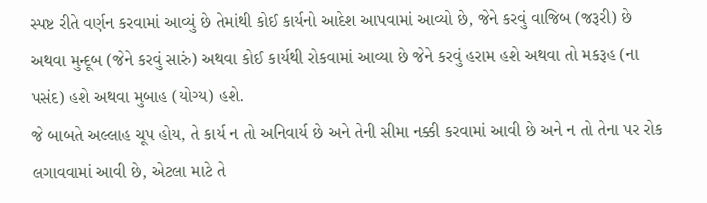સ્પષ્ટ રીતે વર્ણન કરવામાં આવ્યું છે તેમાંથી કોઈ કાર્યનો આદેશ આપવામાં આવ્યો છે, જેને કરવું વાજિબ (જરૂરી) છે અથવા મુન્દૂબ (જેને કરવું સારું) અથવા કોઈ કાર્યથી રોકવામાં આવ્યા છે જેને કરવું હરામ હશે અથવા તો મકરૂહ (ના પસંદ) હશે અથવા મુબાહ (યોગ્ય) હશે.
જે બાબતે અલ્લાહ ચૂપ હોય, તે કાર્ય ન તો અનિવાર્ય છે અને તેની સીમા નક્કી કરવામાં આવી છે અને ન તો તેના પર રોક લગાવવામાં આવી છે, એટલા માટે તે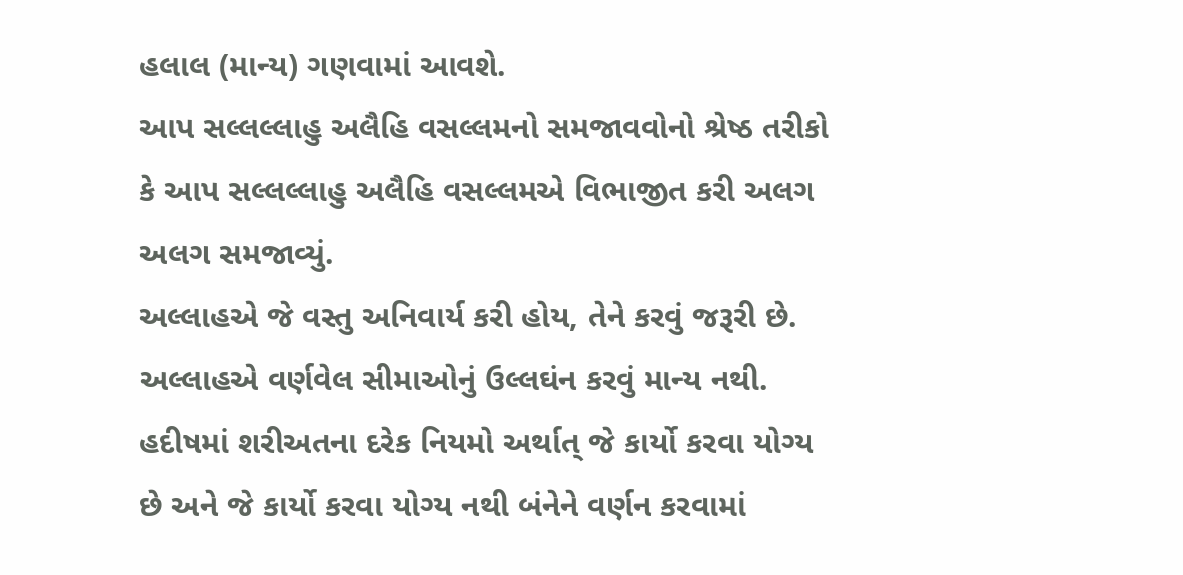હલાલ (માન્ય) ગણવામાં આવશે.
આપ સલ્લલ્લાહુ અલૈહિ વસલ્લમનો સમજાવવોનો શ્રેષ્ઠ તરીકો કે આપ સલ્લલ્લાહુ અલૈહિ વસલ્લમએ વિભાજીત કરી અલગ અલગ સમજાવ્યું.
અલ્લાહએ જે વસ્તુ અનિવાર્ય કરી હોય, તેને કરવું જરૂરી છે.
અલ્લાહએ વર્ણવેલ સીમાઓનું ઉલ્લઘંન કરવું માન્ય નથી.
હદીષમાં શરીઅતના દરેક નિયમો અર્થાત્ જે કાર્યો કરવા યોગ્ય છે અને જે કાર્યો કરવા યોગ્ય નથી બંનેને વર્ણન કરવામાં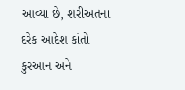આવ્યા છે, શરીઅતના દરેક આદેશ કાંતો કુરઆન અને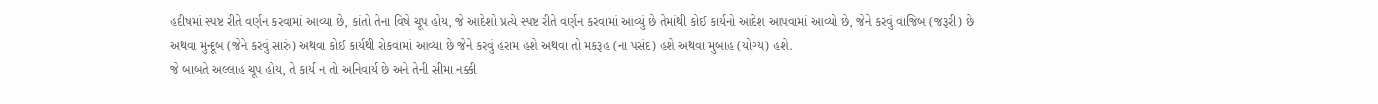હદીષમાં સ્પષ્ટ રીતે વર્ણન કરવામાં આવ્યા છે, કાંતો તેના વિષે ચૂપ હોય, જે આદેશો પ્રત્યે સ્પષ્ટ રીતે વર્ણન કરવામાં આવ્યું છે તેમાંથી કોઈ કાર્યનો આદેશ આપવામાં આવ્યો છે, જેને કરવું વાજિબ (જરૂરી) છે અથવા મુન્દૂબ (જેને કરવું સારું) અથવા કોઈ કાર્યથી રોકવામાં આવ્યા છે જેને કરવું હરામ હશે અથવા તો મકરૂહ (ના પસંદ) હશે અથવા મુબાહ (યોગ્ય) હશે.
જે બાબતે અલ્લાહ ચૂપ હોય, તે કાર્ય ન તો અનિવાર્ય છે અને તેની સીમા નક્કી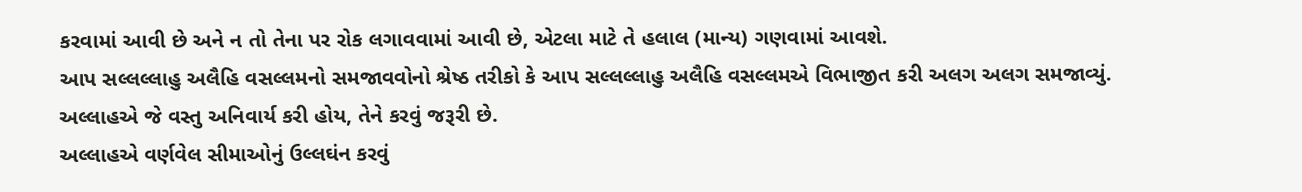કરવામાં આવી છે અને ન તો તેના પર રોક લગાવવામાં આવી છે, એટલા માટે તે હલાલ (માન્ય) ગણવામાં આવશે.
આપ સલ્લલ્લાહુ અલૈહિ વસલ્લમનો સમજાવવોનો શ્રેષ્ઠ તરીકો કે આપ સલ્લલ્લાહુ અલૈહિ વસલ્લમએ વિભાજીત કરી અલગ અલગ સમજાવ્યું.
અલ્લાહએ જે વસ્તુ અનિવાર્ય કરી હોય, તેને કરવું જરૂરી છે.
અલ્લાહએ વર્ણવેલ સીમાઓનું ઉલ્લઘંન કરવું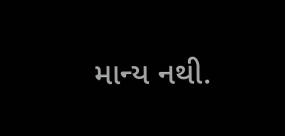માન્ય નથી.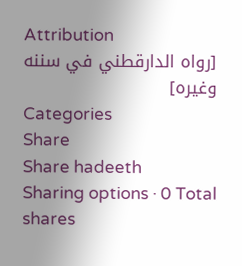Attribution
[رواه الدارقطني في سننه وغيره]
Categories
Share
Share hadeeth
Sharing options · 0 Total shares